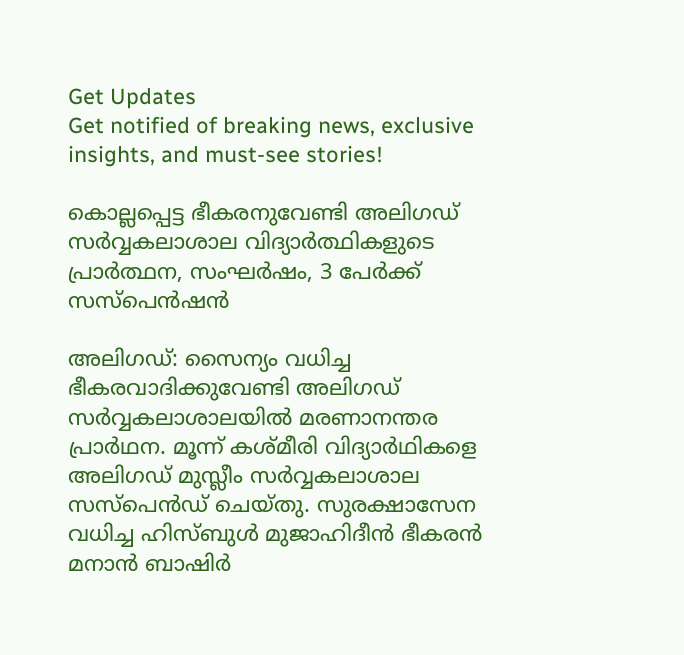Get Updates
Get notified of breaking news, exclusive insights, and must-see stories!

കൊല്ലപ്പെട്ട ഭീകരനുവേണ്ടി അലിഗഡ് സർവ്വകലാശാല വിദ്യാർത്ഥികളുടെ പ്രാർത്ഥന, സംഘർഷം, 3 പേർക്ക് സസ്പെൻഷൻ

അലിഗഡ്: സൈന്യം വധിച്ച ഭീകരവാദിക്കുവേണ്ടി അലിഗഡ് സർവ്വകലാശാലയിൽ മരണാനന്തര പ്രാര്‍ഥന. മൂന്ന് കശ്മീരി വിദ്യാര്‍ഥികളെ അലിഗഡ് മുസ്ലീം സര്‍വ്വകലാശാല സസ്പെന്‍ഡ് ചെയ്തു. സുരക്ഷാസേന വധിച്ച ഹിസ്ബുള്‍ മുജാഹിദീന്‍ ഭീകരന്‍ മനാന്‍ ബാഷിര്‍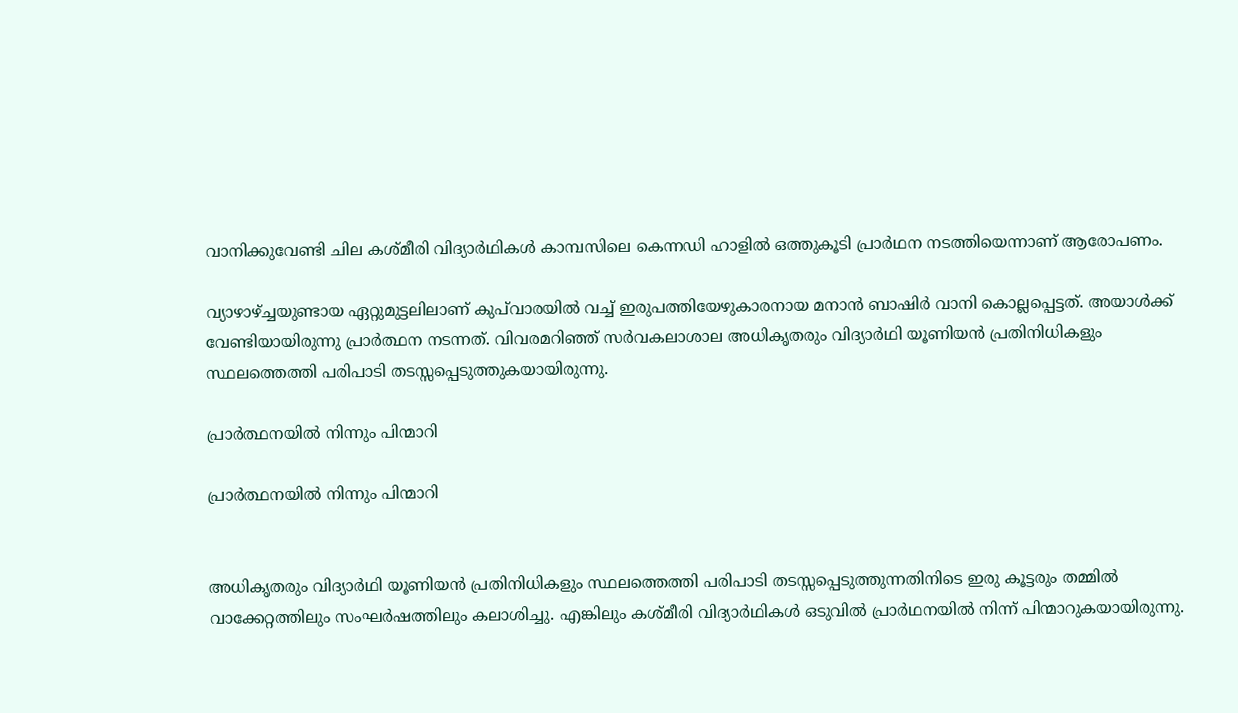വാനിക്കുവേണ്ടി ചില കശ്മീരി വിദ്യാര്‍ഥികള്‍ കാമ്പസിലെ കെന്നഡി ഹാളില്‍ ഒത്തുകൂടി പ്രാര്‍ഥന നടത്തിയെന്നാണ് ആരോപണം.

വ്യാഴാഴ്ച്ചയുണ്ടായ ഏറ്റുമുട്ടലിലാണ് കുപ്‌വാരയില്‍ വച്ച് ഇരുപത്തിയേഴുകാരനായ മനാന്‍ ബാഷിര്‍ വാനി കൊല്ലപ്പെട്ടത്. അയാൾക്ക് വേണ്ടിയായിരുന്നു പ്രാർത്ഥന നടന്നത്. വിവരമറിഞ്ഞ് സര്‍വകലാശാല അധികൃതരും വിദ്യാര്‍ഥി യൂണിയന്‍ പ്രതിനിധികളും സ്ഥലത്തെത്തി പരിപാടി തടസ്സപ്പെടുത്തുകയായിരുന്നു.

പ്രാർത്ഥനയിൽ നിന്നും പിന്മാറി

പ്രാർത്ഥനയിൽ നിന്നും പിന്മാറി


അധികൃതരും വിദ്യാര്‍ഥി യൂണിയന്‍ പ്രതിനിധികളും സ്ഥലത്തെത്തി പരിപാടി തടസ്സപ്പെടുത്തുന്നതിനിടെ ഇരു കൂട്ടരും തമ്മിൽ വാക്കേറ്റത്തിലും സംഘർഷത്തിലും കലാശിച്ചു. എങ്കിലും കശ്മീരി വിദ്യാര്‍ഥികള്‍ ഒടുവില്‍ പ്രാര്‍ഥനയില്‍ നിന്ന് പിന്മാറുകയായിരുന്നു.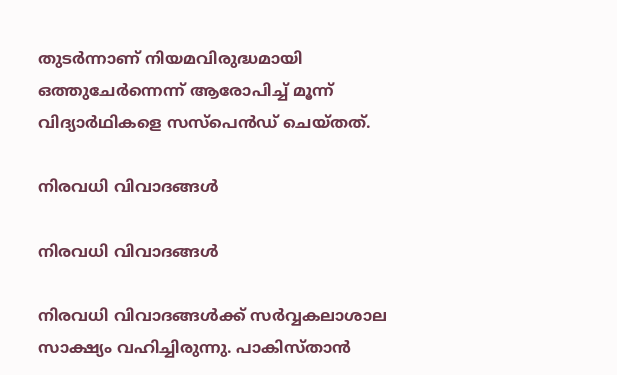തുടര്‍ന്നാണ് നിയമവിരുദ്ധമായി ഒത്തുചേര്‍ന്നെന്ന് ആരോപിച്ച് മൂന്ന് വിദ്യാര്‍ഥികളെ സസ്പെന്‍ഡ് ചെയ്തത്.

നിരവധി വിവാദങ്ങൾ

നിരവധി വിവാദങ്ങൾ

നിരവധി വിവാദങ്ങൾക്ക് സർവ്വകലാശാല സാക്ഷ്യം വഹിച്ചിരുന്നു. പാകിസ്താൻ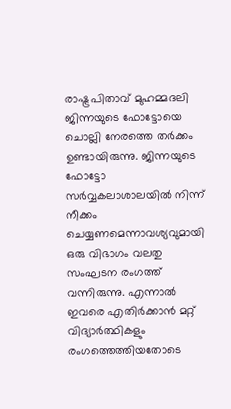രാഷ്ട്രപിതാവ് മുഹമ്മദലി ജിന്നയുടെ ഫോട്ടോയെ ചൊല്ലി നേരത്തെ തർക്കം ഉണ്ടായിരുന്നു. ജിന്നയുടെ ഫോട്ടോ സർവ്വകലാശാലയിൽ നിന്ന് നീക്കം ചെയ്യണമെന്നാവശ്യവുമായി ഒരു വിഭാഗം വലതു സംഘടന രംഗത്ത് വന്നിരുന്നു. എന്നാൽ ഇവരെ എതിർക്കാൻ‍ മറ്റ് വിദ്യാർത്ഥികളും രംഗത്തെത്തിയതോടെ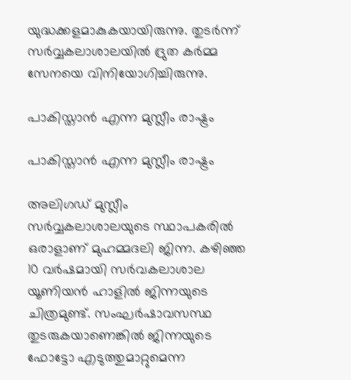യുദ്ധക്കളമാകുകയായിരുന്നു. തുടർന്ന് സർവ്വകലാശാലയിൽ ദ്രുത കർമ്മ സേനയെ വിനിയോഗിച്ചിരുന്നു.

പാകിസ്താന്‍ എന്ന മുസ്ലീം രാഷ്ട്രം

പാകിസ്താന്‍ എന്ന മുസ്ലീം രാഷ്ട്രം

അലിഗഡ് മുസ്ലീം സർവ്വകലാശാലയുടെ സ്ഥാപകരിൽ ഒരാളാണ് മുഹമ്മദലി ജിന്ന. കഴിഞ്ഞ 10 വര്‍ഷമായി സര്‍വകലാശാല യൂണിയന്‍ ഹാളില്‍ ജിന്നയുടെ ചിത്രമുണ്ട്. സംഘർഷാവസസ്ഥ തുടരുകയാണെങ്കിൽ ജിന്നയുടെ ഫോട്ടോ എടുത്തുമാറ്റുമെന്ന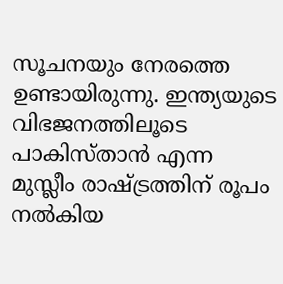സൂചനയും നേരത്തെ ഉണ്ടായിരുന്നു. ഇന്ത്യയുടെ വിഭജനത്തിലൂടെ പാകിസ്താന്‍ എന്ന മുസ്ലീം രാഷ്ട്രത്തിന് രൂപം നല്‍കിയ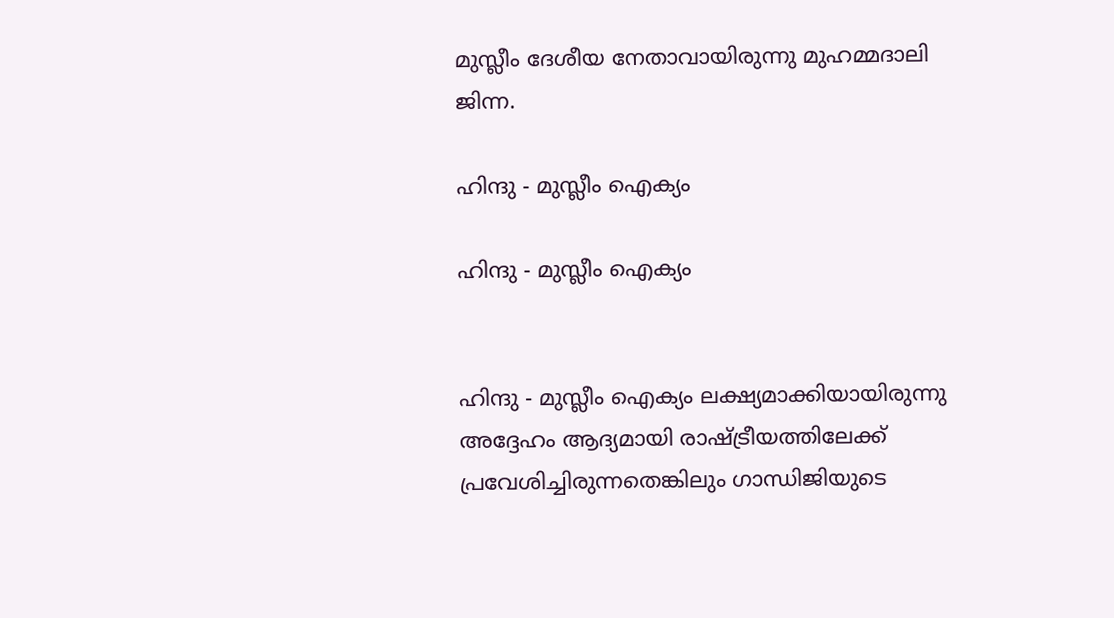മുസ്ലീം ദേശീയ നേതാവായിരുന്നു മുഹമ്മദാലി ജിന്ന.

ഹിന്ദു - മുസ്ലീം ഐക്യം

ഹിന്ദു - മുസ്ലീം ഐക്യം


ഹിന്ദു - മുസ്ലീം ഐക്യം ലക്ഷ്യമാക്കിയായിരുന്നു അദ്ദേഹം ആദ്യമായി രാഷ്ട്രീയത്തിലേക്ക് പ്രവേശിച്ചിരുന്നതെങ്കിലും ഗാന്ധിജിയുടെ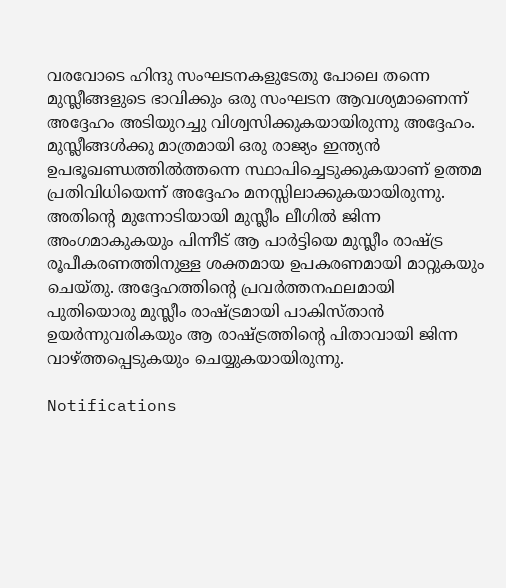വരവോടെ ഹിന്ദു സംഘടനകളുടേതു പോലെ തന്നെ മുസ്ലീങ്ങളുടെ ഭാവിക്കും ഒരു സംഘടന ആവശ്യമാണെന്ന് അദ്ദേഹം അടിയുറച്ചു വിശ്വസിക്കുകയായിരുന്നു അദ്ദേഹം. മുസ്ലീങ്ങള്‍ക്കു മാത്രമായി ഒരു രാജ്യം ഇന്ത്യന്‍ ഉപഭൂഖണ്ഡത്തില്‍ത്തന്നെ സ്ഥാപിച്ചെടുക്കുകയാണ് ഉത്തമ പ്രതിവിധിയെന്ന് അദ്ദേഹം മനസ്സിലാക്കുകയായിരുന്നു. അതിന്റെ മുന്നോടിയായി മുസ്ലീം ലീഗില്‍ ജിന്ന അംഗമാകുകയും പിന്നീട് ആ പാര്‍ട്ടിയെ മുസ്ലീം രാഷ്ട്ര രൂപീകരണത്തിനുള്ള ശക്തമായ ഉപകരണമായി മാറ്റുകയും ചെയ്തു. അദ്ദേഹത്തിന്റെ പ്രവര്‍ത്തനഫലമായി പുതിയൊരു മുസ്ലീം രാഷ്ട്രമായി പാകിസ്താന്‍ ഉയര്‍ന്നുവരികയും ആ രാഷ്ട്രത്തിന്റെ പിതാവായി ജിന്ന വാഴ്ത്തപ്പെടുകയും ചെയ്യുകയായിരുന്നു.

Notifications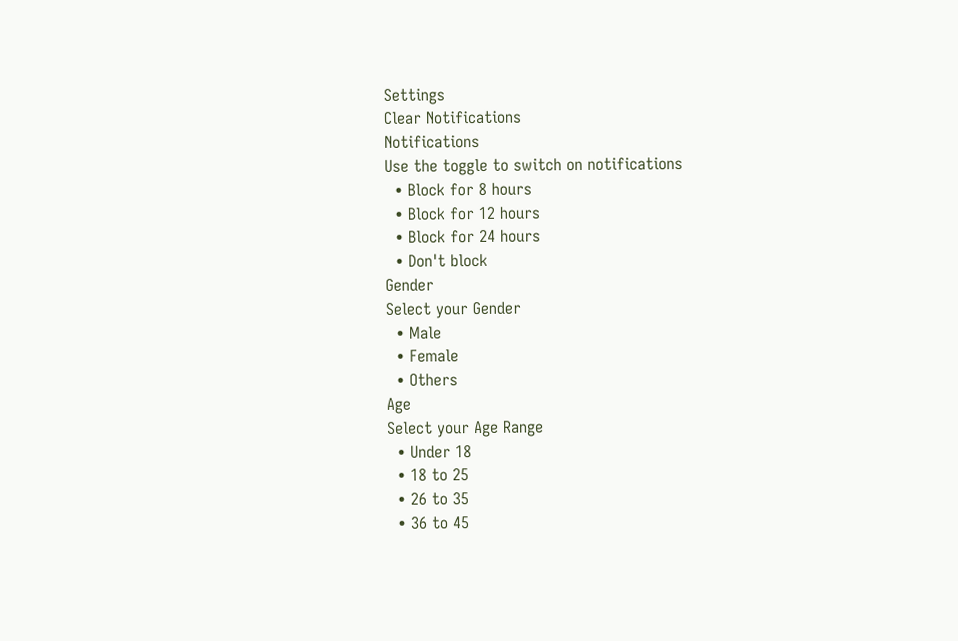Settings
Clear Notifications
Notifications
Use the toggle to switch on notifications
  • Block for 8 hours
  • Block for 12 hours
  • Block for 24 hours
  • Don't block
Gender
Select your Gender
  • Male
  • Female
  • Others
Age
Select your Age Range
  • Under 18
  • 18 to 25
  • 26 to 35
  • 36 to 45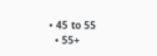• 45 to 55
  • 55+